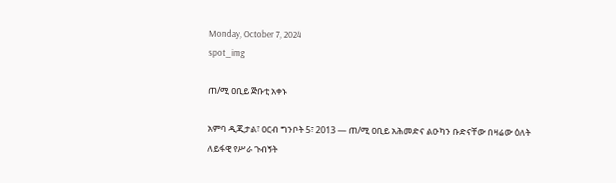Monday, October 7, 2024
spot_img

ጠ/ሚ ዐቢይ ጅቡቲ አቀኑ

አምባ ዲጂታል፣ ዐርብ ግንቦት 5፣ 2013 ― ጠ/ሚ ዐቢይ አሕመድና ልዑካን ቡድናቸው በዛሬው ዕለት ለይፋዊ የሥራ ጉብኝት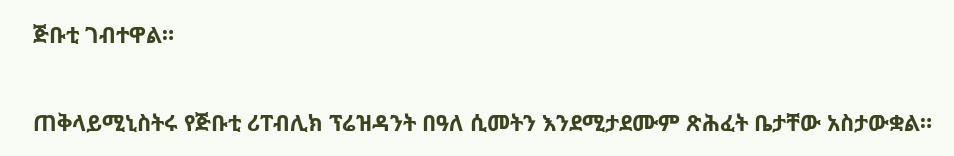ጅቡቲ ገብተዋል።

ጠቅላይሚኒስትሩ የጅቡቲ ሪፐብሊክ ፕሬዝዳንት በዓለ ሲመትን እንደሚታደሙም ጽሕፈት ቤታቸው አስታውቋል።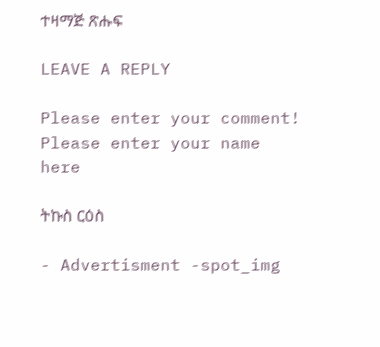ተዛማጅ ጽሑፍ

LEAVE A REPLY

Please enter your comment!
Please enter your name here

ትኩስ ርዕስ

- Advertisment -spot_img